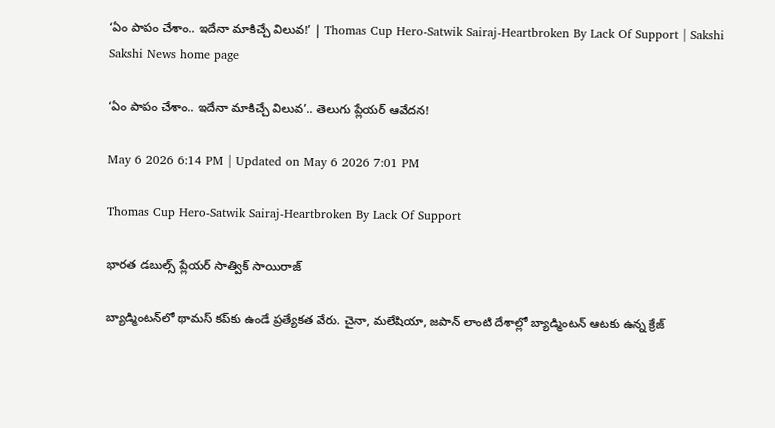‘ఏం పాపం చేశాం.. ఇదేనా మాకిచ్చే విలువ‌!’ | Thomas Cup Hero-Satwik Sairaj-Heartbroken By Lack Of Support | Sakshi
Sakshi News home page

‘ఏం పాపం చేశాం.. ఇదేనా మాకిచ్చే విలువ‌’.. తెలుగు ప్లేయర్‌ ఆవేదన!

May 6 2026 6:14 PM | Updated on May 6 2026 7:01 PM

Thomas Cup Hero-Satwik Sairaj-Heartbroken By Lack Of Support

భారత డబుల్స్‌ ప్లేయర్‌ సాత్విక్‌ సాయిరాజ్‌

బ్యాడ్మింట‌న్‌లో థామ‌స్ క‌ప్‌కు ఉండే ప్ర‌త్యేకత వేరు. చైనా, మ‌లేషియా, జ‌పాన్ లాంటి దేశాల్లో బ్యాడ్మింట‌న్ ఆట‌కు ఉన్న క్రేజ్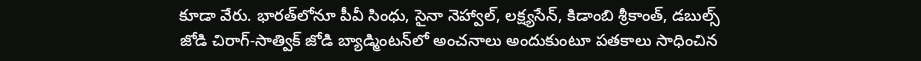కూడా వేరు. భారత్‌లోనూ పీవీ సింధు, సైనా నెహ్వాల్‌, ల‌క్ష్య‌సేన్‌, కిడాంబి శ్రీకాంత్‌, డ‌బుల్స్ జోడి చిరాగ్‌-సాత్విక్ జోడి బ్యాడ్మింటన్‌లో అంచ‌నాలు అందుకుంటూ ప‌త‌కాలు సాధించిన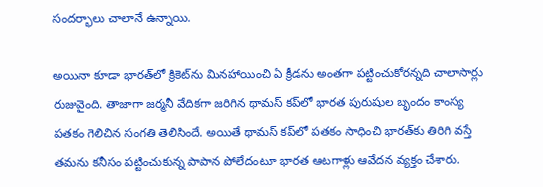సంద‌ర్భాలు చాలానే ఉన్నాయి.

అయినా కూడా భార‌త్‌లో క్రికెట్‌ను మిన‌హాయించి ఏ క్రీడ‌ను అంత‌గా ప‌ట్టించుకోరన్న‌ది చాలాసార్లు రుజువైంది. తాజాగా జ‌ర్మ‌నీ వేదిక‌గా జ‌రిగిన థామ‌స్ క‌ప్‌లో భార‌త పురుషుల బృందం కాంస్య ప‌త‌కం గెలిచిన సంగ‌తి తెలిసిందే. అయితే థామస్ క‌ప్‌లో ప‌త‌కం సాధించి భార‌త్‌కు తిరిగి వ‌స్తే త‌మ‌ను క‌నీసం ప‌ట్టించుకున్న పాపాన పోలేదంటూ భార‌త ఆట‌గాళ్లు ఆవేద‌న వ్య‌క్తం చేశారు.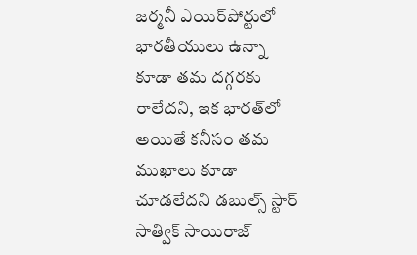జ‌ర్మ‌నీ ఎయిర్‌పోర్టులో భారతీయులు ఉన్నా కూడా త‌మ ద‌గ్గ‌ర‌కు రాలేద‌ని, ఇక భార‌త్‌లో అయితే క‌నీసం త‌మ ముఖాలు కూడా చూడ‌లేద‌ని డబుల్స్ స్టార్ సాత్విక్ సాయిరాజ్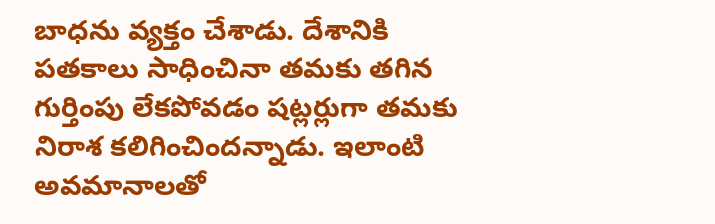బాధ‌ను వ్య‌క్తం చేశాడు. దేశానికి ప‌త‌కాలు సాధించినా త‌మ‌కు త‌గిన గుర్తింపు లేక‌పోవ‌డం ష‌ట్ల‌ర్లుగా త‌మ‌కు నిరాశ క‌లిగించింద‌న్నాడు. ఇలాంటి అవ‌మానాల‌తో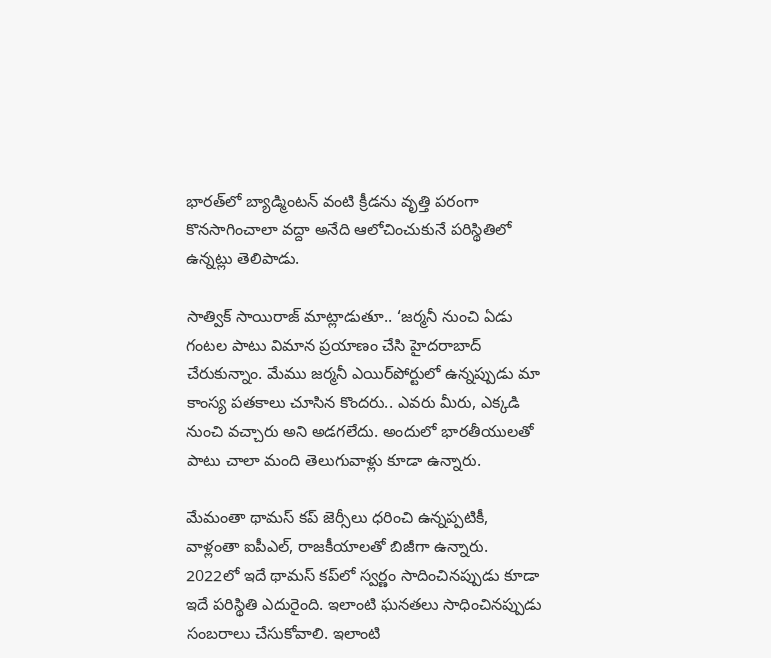భార‌త్‌లో బ్యాడ్మింట‌న్ వంటి క్రీడ‌ను వృత్తి ప‌రంగా  కొన‌సాగించాలా వ‌ద్దా అనేది ఆలోచించుకునే ప‌రిస్థితిలో ఉన్న‌ట్లు తెలిపాడు.

సాత్విక్ సాయిరాజ్ మాట్లాడుతూ.. ‘జ‌ర్మ‌నీ నుంచి ఏడు గంట‌ల పాటు విమాన ప్ర‌యాణం చేసి హైద‌రాబాద్ చేరుకున్నాం. మేము జ‌ర్మ‌నీ ఎయిర్‌పోర్టులో ఉన్న‌ప్పుడు మా కాంస్య‌ ప‌త‌కాలు చూసిన కొంద‌రు.. ఎవ‌రు మీరు, ఎక్క‌డి నుంచి వ‌చ్చారు అని అడ‌గ‌లేదు. అందులో భార‌తీయుల‌తో పాటు చాలా మంది తెలుగువాళ్లు కూడా ఉన్నారు.

మేమంతా థామ‌స్ క‌ప్ జెర్సీలు ధ‌రించి ఉన్న‌ప్ప‌టికీ, వాళ్లంతా ఐపీఎల్‌, రాజ‌కీయాల‌తో బిజీగా ఉన్నారు. 2022లో ఇదే థామ‌స్ క‌ప్‌లో స్వ‌ర్ణం సాదించిన‌ప్పుడు కూడా ఇదే ప‌రిస్థితి ఎదురైంది. ఇలాంటి ఘ‌న‌తలు సాధించిన‌ప్పుడు సంబ‌రాలు చేసుకోవాలి. ఇలాంటి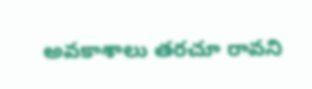అవ‌కాశాలు త‌ర‌చూ రావ‌ని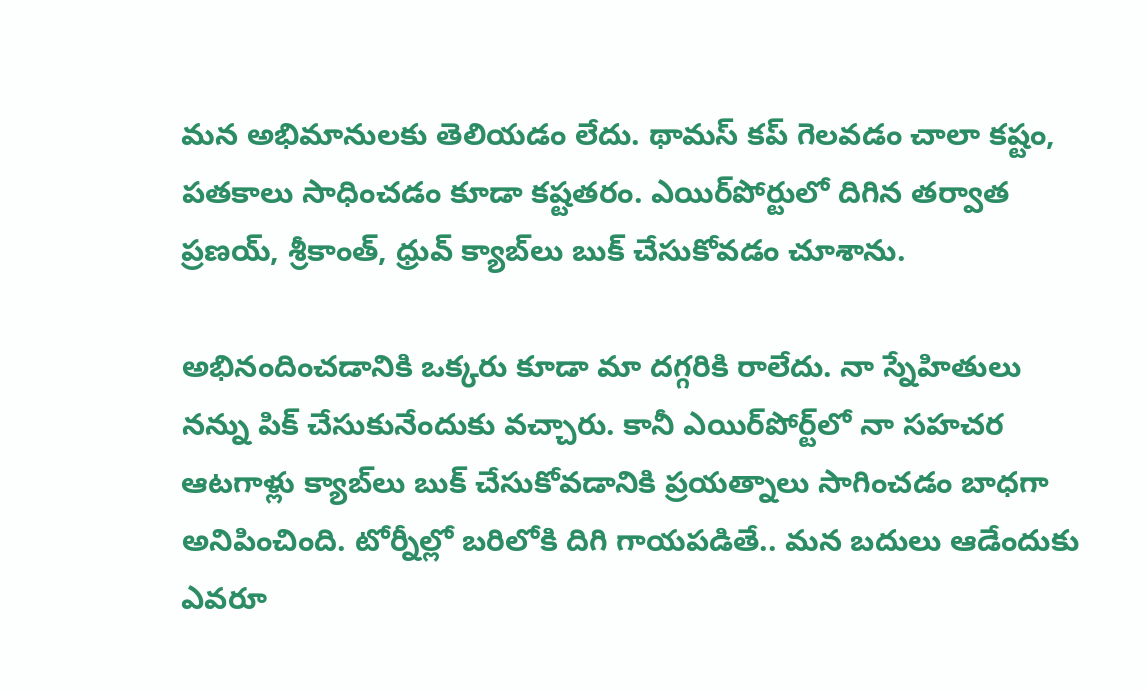మ‌న అభిమానుల‌కు తెలియ‌డం లేదు. థామ‌స్ క‌ప్ గెల‌వ‌డం చాలా క‌ష్టం, ప‌త‌కాలు సాధించ‌డం కూడా క‌ష్ట‌త‌రం. ఎయిర్‌పోర్టులో దిగిన త‌ర్వాత ప్ర‌ణ‌య్‌, శ్రీకాంత్‌, ధ్రువ్ క్యాబ్‌లు బుక్ చేసుకోవ‌డం చూశాను.

అభినందించ‌డానికి ఒక్క‌రు కూడా మా ద‌గ్గ‌రికి రాలేదు. నా స్నేహితులు న‌న్ను పిక్ చేసుకునేందుకు వ‌చ్చారు. కానీ ఎయిర్‌పోర్ట్‌లో నా స‌హ‌చ‌ర ఆట‌గాళ్లు క్యాబ్‌లు బుక్ చేసుకోవ‌డానికి ప్ర‌య‌త్నాలు సాగించ‌డం బాధ‌గా అనిపించింది. టోర్నీల్లో బరిలోకి దిగి గాయపడితే.. మన బదులు ఆడేందుకు ఎవరూ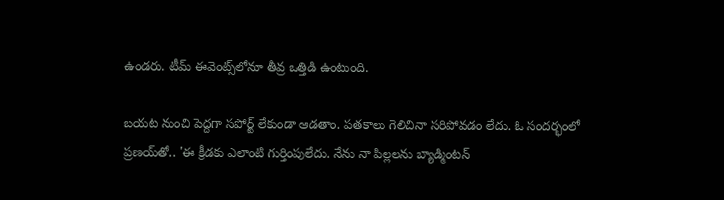ఉండరు. టీమ్ ఈవెంట్స్‌లోనూ తీవ్ర ఒత్తిడి ఉంటుంది.

బయట నుంచి పెద్దగా సపోర్ట్ లేకుండా ఆడతాం. పతకాలు గెలిచినా సరిపోవడం లేదు. ఓ సందర్భంలో ప్రణయ్‌తో.. 'ఈ క్రీడకు ఎలాంటి గుర్తింపులేదు. నేను నా పిల్లలను బ్యాడ్మింటన్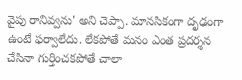వైపు రానివ్వను' అని చెప్పా. మానసికంగా దృఢంగా ఉంటే ఫర్వాలేదు. లేకపోతే మనం ఎంత ప్రదర్శన చేసినా గుర్తించకపోతే చాలా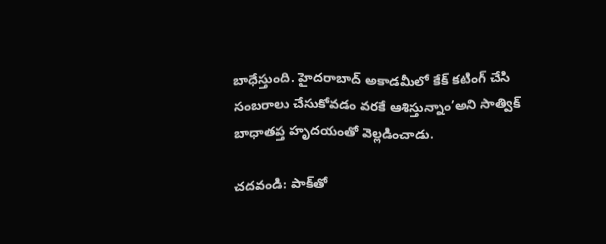బాధేస్తుంది. హైదరాబాద్ అకాడమీలో కేక్ కటింగ్ చేసి సంబరాలు చేసుకోవడం వరకే ఆశిస్తున్నాం’అని సాత్విక్ బాధాతప్త హృదయంతో వెల్లడించాడు.

చదవండి: పాక్‌తో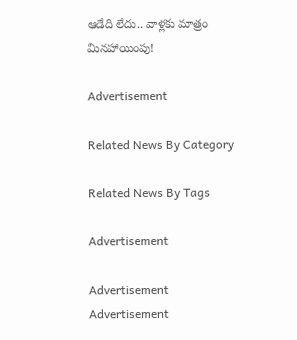ఆడేది లేదు.. వాళ్ల‌కు మాత్రం మిన‌హాయింపు!

Advertisement

Related News By Category

Related News By Tags

Advertisement

Advertisement
Advertisement